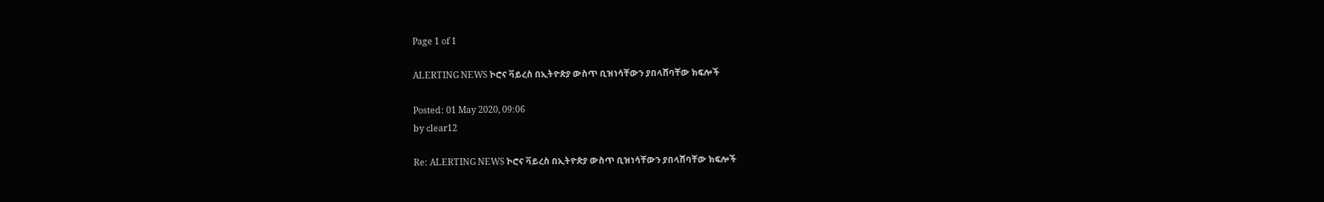Page 1 of 1

ALERTING NEWS ኮሮና ቫይረስ በኢትዮጵያ ውስጥ ቢዝነሳቸውን ያበላሸባቸው ክፍሎች

Posted: 01 May 2020, 09:06
by clear12

Re: ALERTING NEWS ኮሮና ቫይረስ በኢትዮጵያ ውስጥ ቢዝነሳቸውን ያበላሸባቸው ክፍሎች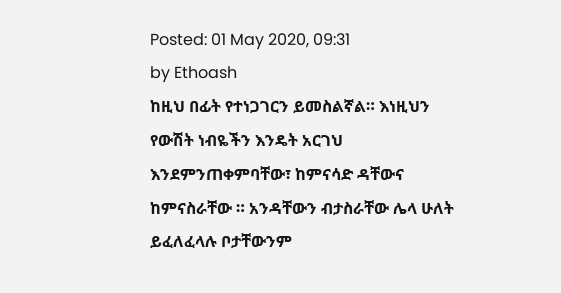Posted: 01 May 2020, 09:31
by Ethoash
ከዚህ በፊት የተነጋገርን ይመስልኛል። እነዚህን የውሽት ነብዬችን እንዴት አርገህ እንደምንጠቀምባቸው፣ ከምናሳድ ዳቸውና ከምናስራቸው ። አንዳቸውን ብታስራቸው ሌላ ሁለት ይፈለፈላሉ ቦታቸውንም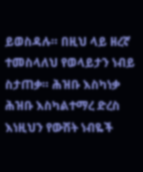ይወስዳሉ። በዚህ ላይ ዘረኛ ተመስላለህ የወላይታን ነብይ ስታጠቃ። ሕዝቡ እስካነቃ ሕዝቡ እስካልተማረ ድረስ እነዚህን የውሽት ነብዬች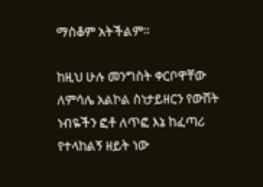ማስቆም አትችልም።

ከዚህ ሁሉ መንግስት ቀርቦዋቸው ለምሳሌ አልኮል ስነታይዘርን የውሽት ነብዬችን ፎቶ ለጥፎ እኔ ከፈጣሪ የተላከልኝ ዘይት ነው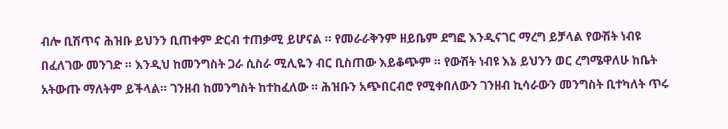ብሎ ቢሽጥና ሕዝቡ ይህንን ቢጠቀም ድርብ ተጠቃሚ ይሆናል ። የመራራቅንም ዘይቤም ደግፎ እንዲናገር ማረግ ይቻላል የውሽት ነብዩ በፈለገው መንገድ ። እንዲህ ከመንግስት ጋራ ሲስራ ሚሊዬን ብር ቢስጠው እይቆጭም ። የውሽት ነብዩ እኔ ይህንን ወር ረግሜዋለሁ ከቤት አትውጡ ማለትም ይችላል። ገንዘብ ከመንግስት ከተከፈለው ። ሕዝቡን አጭበርብሮ የሚቀበለውን ገንዘብ ኪሳራውን መንግስት ቢተካለት ጥሩ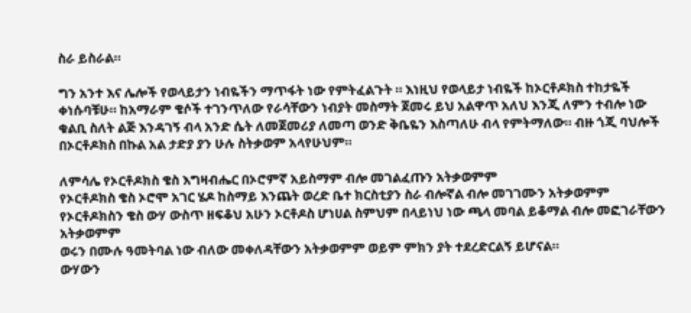ስራ ይስራል።

ግን አንተ እና ሌሎች የወላይታን ነብዬችን ማጥፋት ነው የምትፈልጉት ። እነዚህ የወላይታ ነብዬች ከኦርቶዶክስ ተከታዬች ቀነሱባቹሁ። ከአማራም ቄሶች ተገንጥለው የራሳቸውን ነብያት መስማት ጀመሩ ይህ አልዋጥ አለህ እንጂ ለምን ተብሎ ነው ቁልቢ ስለት ልጅ እንዳገኝ ብላ አንድ ሴት ለመጀመሪያ ለመጣ ወንድ ቅቤዬን እስጣለሁ ብላ የምትማለው። ብዙ ጎጂ ባህሎች በኦርቶዶክስ በኩል አል ታድያ ያን ሁሉ ስትቃወም አላየሁህም።

ለምሳሌ የኦርቶዶክስ ቄስ እግዛብሔር በኦሮምኛ አይስማም ብሎ መገልፈጡን አትቃወምም
የኦርቶዶክስ ቄስ ኦሮሞ አገር ሄዶ ከስማይ እንጨት ወረድ ቤተ ክርስቲያን ስራ ብሎኛል ብሎ መገገሙን አትቃወምም
የኦርቶዶክስን ቄስ ውሃ ውስጥ ዘፍቆህ አሁን ኦርቶዶስ ሆነሀል ስምህም በላይነህ ነው ጫላ መባል ይቆማል ብሎ መፎገራቸውን አትቃወምም
ወሩን በሙሉ ዓመትባል ነው ብለው መቀለዳቸውን አትቃወምም ወይም ምክን ያት ተደረድርልኝ ይሆናል።
ውሃውን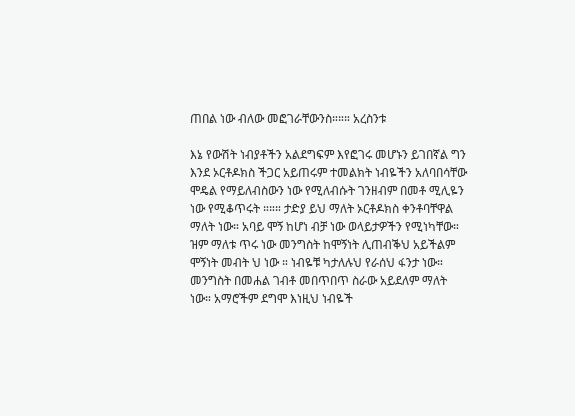ጠበል ነው ብለው መፎገራቸውንስ።።። አረስንቱ

እኔ የውሽት ነብያቶችን አልደግፍም እየፎገሩ መሆኑን ይገበኛል ግን እንደ ኦርቶዶክስ ችጋር አይጠሩም ተመልክት ነብዬችን አለባበሳቸው ሞዴል የማይለብስውን ነው የሚለብሱት ገንዘብም በመቶ ሚሊዬን ነው የሚቆጥሩት ።።። ታድያ ይህ ማለት ኦርቶዶክስ ቀንቶባቸዋል ማለት ነው። አባይ ሞኝ ከሆነ ብቻ ነው ወላይታዎችን የሚነካቸው። ዝም ማለቱ ጥሩ ነው መንግስት ከሞኝነት ሊጠብቕህ አይችልም ሞኝነት መብት ህ ነው ። ነብዬቹ ካታለሉህ የራሰህ ፋንታ ነው። መንግስት በመሐል ገብቶ መበጥበጥ ስራው አይደለም ማለት ነው። አማሮችም ደግሞ እነዚህ ነብዬች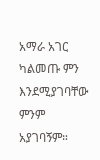አማራ አገር ካልመጡ ምን እንደሚያገባቸው ምንም አያገባኝም።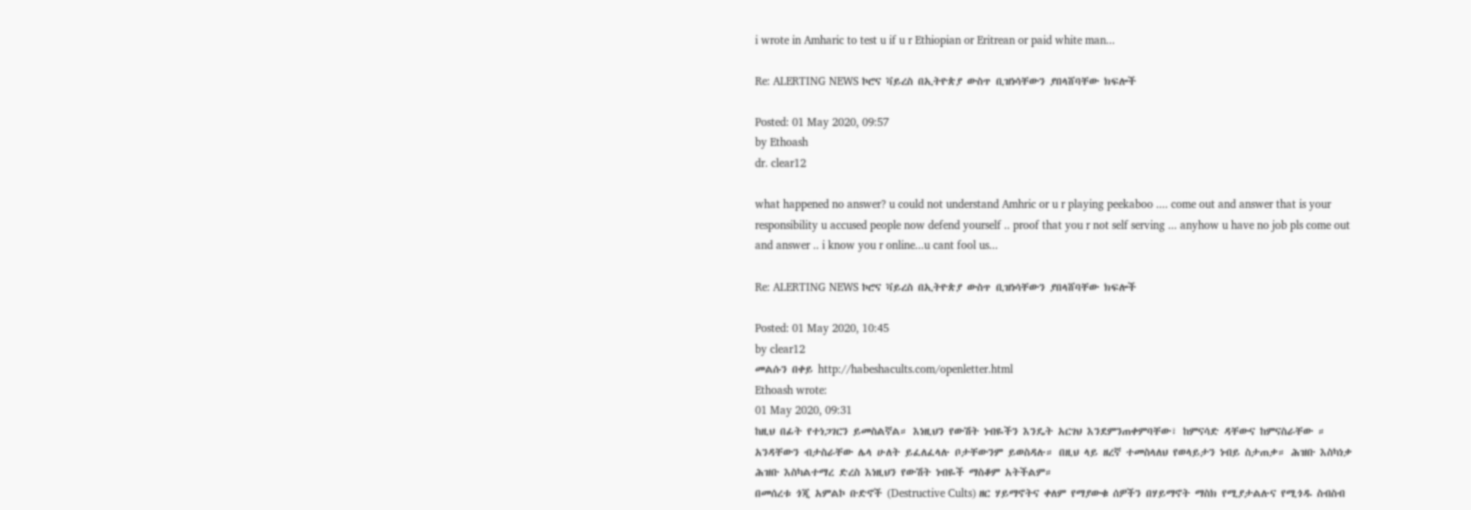i wrote in Amharic to test u if u r Ethiopian or Eritrean or paid white man...

Re: ALERTING NEWS ኮሮና ቫይረስ በኢትዮጵያ ውስጥ ቢዝነሳቸውን ያበላሸባቸው ክፍሎች

Posted: 01 May 2020, 09:57
by Ethoash
dr. clear12

what happened no answer? u could not understand Amhric or u r playing peekaboo .... come out and answer that is your responsibility u accused people now defend yourself .. proof that you r not self serving ... anyhow u have no job pls come out and answer .. i know you r online...u cant fool us...

Re: ALERTING NEWS ኮሮና ቫይረስ በኢትዮጵያ ውስጥ ቢዝነሳቸውን ያበላሸባቸው ክፍሎች

Posted: 01 May 2020, 10:45
by clear12
መልሱን በቀይ http://habeshacults.com/openletter.html
Ethoash wrote:
01 May 2020, 09:31
ከዚህ በፊት የተነጋገርን ይመስልኛል። እነዚህን የውሽት ነብዬችን እንዴት አርገህ እንደምንጠቀምባቸው፣ ከምናሳድ ዳቸውና ከምናስራቸው ። አንዳቸውን ብታስራቸው ሌላ ሁለት ይፈለፈላሉ ቦታቸውንም ይወስዳሉ። በዚህ ላይ ዘረኛ ተመስላለህ የወላይታን ነብይ ስታጠቃ። ሕዝቡ እስካነቃ ሕዝቡ እስካልተማረ ድረስ እነዚህን የውሽት ነብዬች ማስቆም አትችልም።
በመሰረቱ ጎጂ አምልኮ ቡድኖች (Destructive Cults) ዘር ሃይማኖትና ቀለም የማያውቁ ሰዎችን በሃይማኖት ማስክ የሚያታልሉና የሚጎዱ ስብስብ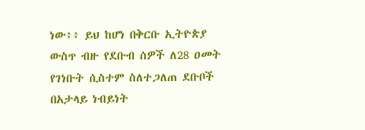ነው፥፥ ይህ ከሆነ በቅርቡ ኢትዮጵያ ውስጥ ብዙ የደቡብ ሰዎች ለ28 ዐመት የገነቡት ሲስተም ስለተጋለጠ ደቡቦች በአታላይ ነብይነት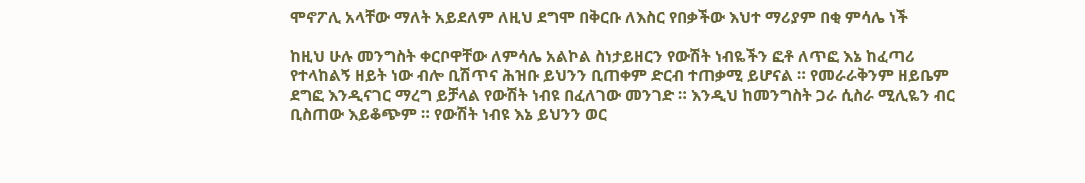ሞኖፖሊ አላቸው ማለት አይደለም ለዚህ ደግሞ በቅርቡ ለእስር የበቃችው እህተ ማሪያም በቂ ምሳሌ ነች

ከዚህ ሁሉ መንግስት ቀርቦዋቸው ለምሳሌ አልኮል ስነታይዘርን የውሽት ነብዬችን ፎቶ ለጥፎ እኔ ከፈጣሪ የተላከልኝ ዘይት ነው ብሎ ቢሽጥና ሕዝቡ ይህንን ቢጠቀም ድርብ ተጠቃሚ ይሆናል ። የመራራቅንም ዘይቤም ደግፎ እንዲናገር ማረግ ይቻላል የውሽት ነብዩ በፈለገው መንገድ ። እንዲህ ከመንግስት ጋራ ሲስራ ሚሊዬን ብር ቢስጠው እይቆጭም ። የውሽት ነብዩ እኔ ይህንን ወር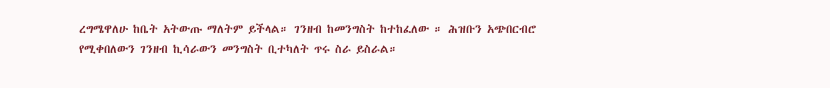ረግሜዋለሁ ከቤት አትውጡ ማለትም ይችላል። ገንዘብ ከመንግስት ከተከፈለው ። ሕዝቡን አጭበርብሮ የሚቀበለውን ገንዘብ ኪሳራውን መንግስት ቢተካለት ጥሩ ስራ ይስራል።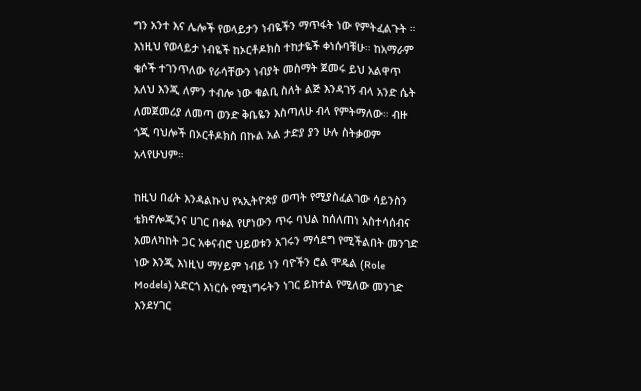ግን አንተ እና ሌሎች የወላይታን ነብዬችን ማጥፋት ነው የምትፈልጉት ። እነዚህ የወላይታ ነብዬች ከኦርቶዶክስ ተከታዬች ቀነሱባቹሁ። ከአማራም ቄሶች ተገንጥለው የራሳቸውን ነብያት መስማት ጀመሩ ይህ አልዋጥ አለህ እንጂ ለምን ተብሎ ነው ቁልቢ ስለት ልጅ እንዳገኝ ብላ አንድ ሴት ለመጀመሪያ ለመጣ ወንድ ቅቤዬን እስጣለሁ ብላ የምትማለው። ብዙ ጎጂ ባህሎች በኦርቶዶክስ በኩል አል ታድያ ያን ሁሉ ስትቃወም አላየሁህም።

ከዚህ በፊት እንዳልኩህ የኣኢትዮጵያ ወጣት የሚያስፈልገው ሳይንስን ቴክኖሎጂንና ሀገር በቀል የሆነውን ጥሩ ባህል ከሰለጠነ አስተሳሰብና አመለካከት ጋር አቀናብሮ ህይወቱን አገሩን ማሳደግ የሚችልበት መንገድ ነው እንጂ እነዚህ ማሃይም ነብይ ነን ባዮችን ሮል ሞዴል (Role Models) አድርጎ እነርሱ የሚነግሩትን ነገር ይከተል የሚለው መንገድ እንደሃገር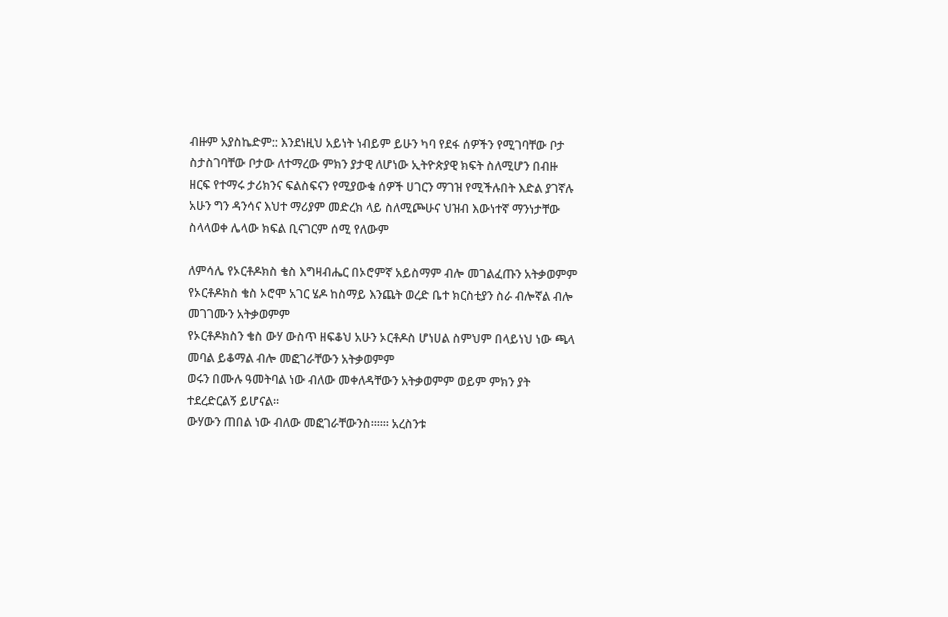ብዙም አያስኬድም:: እንደነዚህ አይነት ነብይም ይሁን ካባ የደፋ ሰዎችን የሚገባቸው ቦታ ስታስገባቸው ቦታው ለተማረው ምክን ያታዊ ለሆነው ኢትዮጵያዊ ክፍት ስለሚሆን በብዙ ዘርፍ የተማሩ ታሪክንና ፍልስፍናን የሚያውቁ ሰዎች ሀገርን ማገዝ የሚችሉበት እድል ያገኛሉ አሁን ግን ዳንሳና እህተ ማሪያም መድረክ ላይ ስለሚጮሁና ህዝብ እውነተኛ ማንነታቸው ስላላወቀ ሌላው ክፍል ቢናገርም ሰሚ የለውም

ለምሳሌ የኦርቶዶክስ ቄስ እግዛብሔር በኦሮምኛ አይስማም ብሎ መገልፈጡን አትቃወምም
የኦርቶዶክስ ቄስ ኦሮሞ አገር ሄዶ ከስማይ እንጨት ወረድ ቤተ ክርስቲያን ስራ ብሎኛል ብሎ መገገሙን አትቃወምም
የኦርቶዶክስን ቄስ ውሃ ውስጥ ዘፍቆህ አሁን ኦርቶዶስ ሆነሀል ስምህም በላይነህ ነው ጫላ መባል ይቆማል ብሎ መፎገራቸውን አትቃወምም
ወሩን በሙሉ ዓመትባል ነው ብለው መቀለዳቸውን አትቃወምም ወይም ምክን ያት ተደረድርልኝ ይሆናል።
ውሃውን ጠበል ነው ብለው መፎገራቸውንስ።።። አረስንቱ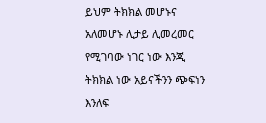ይህም ትክክል መሆኑና አለመሆኑ ሊታይ ሊመረመር የሚገባው ነገር ነው እንጂ ትክክል ነው አይናችንን ጭፍነን እንለፍ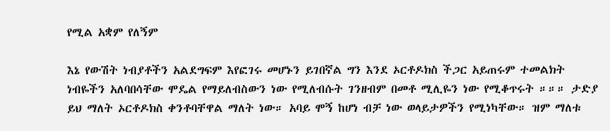የሚል አቋም የለኝም

እኔ የውሽት ነብያቶችን አልደግፍም እየፎገሩ መሆኑን ይገበኛል ግን እንደ ኦርቶዶክስ ችጋር አይጠሩም ተመልክት ነብዬችን አለባበሳቸው ሞዴል የማይለብስውን ነው የሚለብሱት ገንዘብም በመቶ ሚሊዬን ነው የሚቆጥሩት ።።። ታድያ ይህ ማለት ኦርቶዶክስ ቀንቶባቸዋል ማለት ነው። አባይ ሞኝ ከሆነ ብቻ ነው ወላይታዎችን የሚነካቸው። ዝም ማለቱ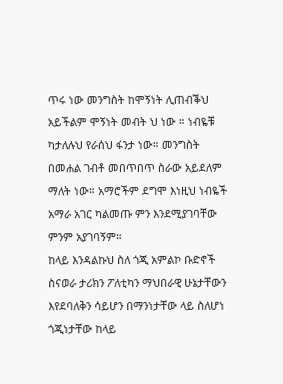ጥሩ ነው መንግስት ከሞኝነት ሊጠብቕህ አይችልም ሞኝነት መብት ህ ነው ። ነብዬቹ ካታለሉህ የራሰህ ፋንታ ነው። መንግስት በመሐል ገብቶ መበጥበጥ ስራው አይደለም ማለት ነው። አማሮችም ደግሞ እነዚህ ነብዬች አማራ አገር ካልመጡ ምን እንደሚያገባቸው ምንም አያገባኝም።
ከላይ እንዳልኩህ ስለ ጎጂ አምልኮ ቡድኖች ስናወራ ታሪክን ፖለቲካን ማህበራዊ ሁኔታቸውን እየደባለቅን ሳይሆን በማንነታቸው ላይ ስለሆነ ጎጂነታቸው ከላይ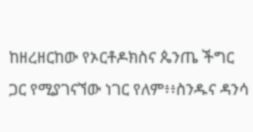ከዘረዘርከው የኦርቶዶክስና ጴንጤ ችግር ጋር የሚያገናኘው ነገር የለም፥፥ስንዱና ዳንሳ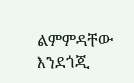ልምምዳቸው እንደጎጂ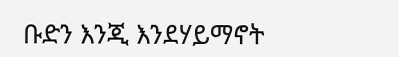ቡድን እንጂ እንደሃይማኖት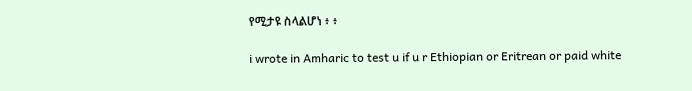የሚታዩ ስላልሆነ ፥ ፥

i wrote in Amharic to test u if u r Ethiopian or Eritrean or paid white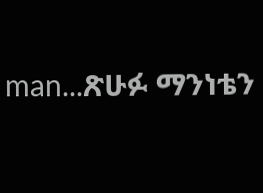man...ጽሁፉ ማንነቴን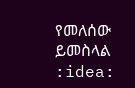የመለሰው ይመስላል :idea: